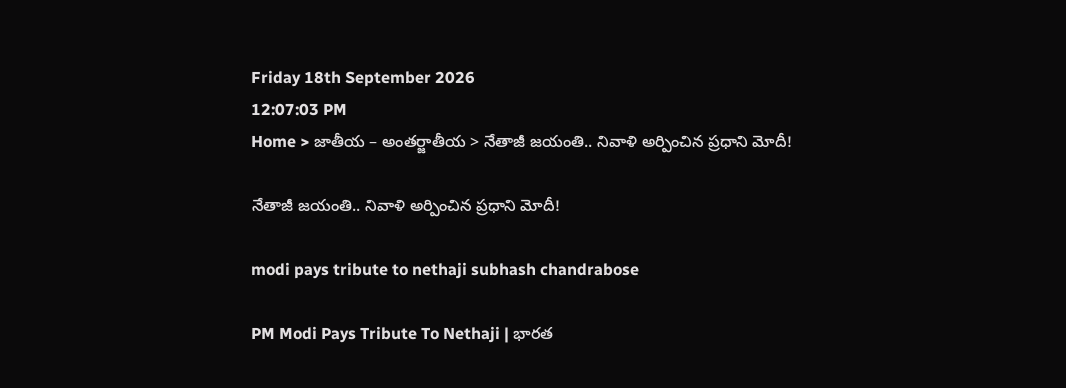Friday 18th September 2026
12:07:03 PM
Home > జాతీయ – అంతర్జాతీయ > నేతాజీ జయంతి.. నివాళి అర్పించిన ప్రధాని మోదీ!

నేతాజీ జయంతి.. నివాళి అర్పించిన ప్రధాని మోదీ!

modi pays tribute to nethaji subhash chandrabose

PM Modi Pays Tribute To Nethaji | భారత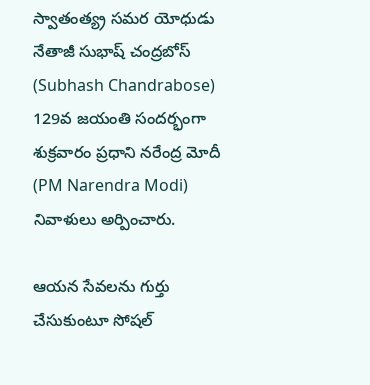స్వాతంత్య్ర సమర యోధుడు నేతాజీ సుభాష్ చంద్రబోస్ (Subhash Chandrabose) 129వ జయంతి సందర్భంగా శుక్రవారం ప్రధాని నరేంద్ర మోదీ (PM Narendra Modi) నివాళులు అర్పించారు.

ఆయన సేవలను గుర్తు చేసుకుంటూ సోషల్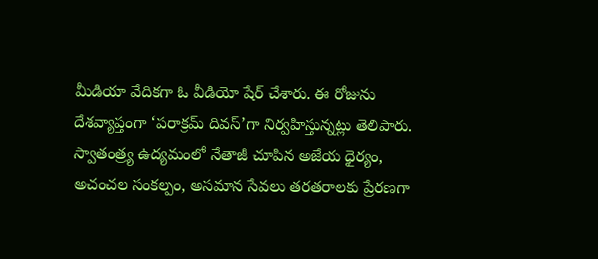మీడియా వేదికగా ఓ వీడియో షేర్ చేశారు. ఈ రోజును దేశవ్యాప్తంగా ‘పరాక్రమ్ దివస్’గా నిర్వహిస్తున్నట్లు తెలిపారు. స్వాతంత్ర్య ఉద్యమంలో నేతాజీ చూపిన అజేయ ధైర్యం, అచంచల సంకల్పం, అసమాన సేవలు తరతరాలకు ప్రేరణగా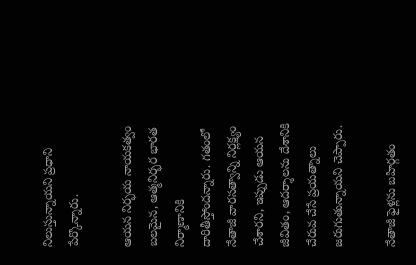నిలుస్తున్నాయని ప్రధాని పేర్కొన్నారు.

ఆయన నిర్భయ నాయకత్వం బలమైన, ఆత్మనిర్భర భారత నిర్మాణానికి దారితీస్తోందన్నారు. గతంలో నేతాజీ వారసత్వాన్ని నిర్లక్ష్యం చేశారని, ఇప్పుడు ఆయన జీవితం, ఆదర్శాలను దేశానికి చేరువ చేసే ప్రయత్నాలు జరుగుతున్నాయని చెప్పారు.

నేతాజీ ఫైళ్లను బహిర్గతం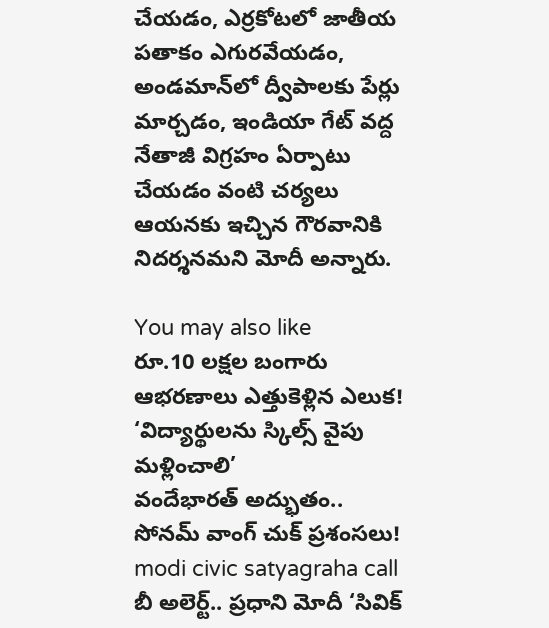చేయడం, ఎర్రకోటలో జాతీయ పతాకం ఎగురవేయడం, అండమాన్‌లో ద్వీపాలకు పేర్లు మార్చడం, ఇండియా గేట్ వద్ద నేతాజీ విగ్రహం ఏర్పాటు చేయడం వంటి చర్యలు ఆయనకు ఇచ్చిన గౌరవానికి నిదర్శనమని మోదీ అన్నారు.

You may also like
రూ.10 లక్షల బంగారు ఆభరణాలు ఎత్తుకెళ్లిన ఎలుక!
‘విద్యార్థులను స్కిల్స్ వైపు మళ్లించాలి’
వందేభారత్ అద్భుతం.. సోనమ్ వాంగ్ చుక్ ప్రశంసలు!
modi civic satyagraha call
బీ అలెర్ట్.. ప్రధాని మోదీ ‘సివిక్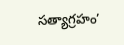సత్యాగ్రహం’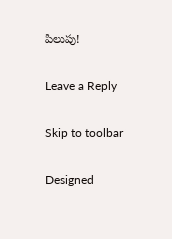పిలుపు!

Leave a Reply

Skip to toolbar

Designed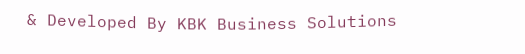& Developed By KBK Business Solutions